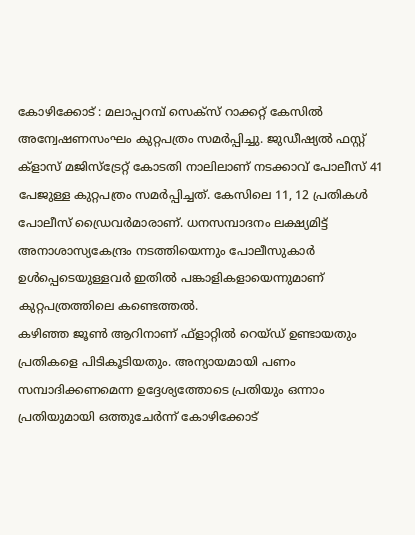കോഴിക്കോട് : മലാപ്പറമ്പ് സെക്സ് റാക്കറ്റ് കേസിൽ അന്വേഷണസംഘം കുറ്റപത്രം സമർപ്പിച്ചു. ജുഡീഷ്യൽ ഫസ്റ്റ് ക്ളാസ് മജിസ്ട്രേറ്റ് കോടതി നാലിലാണ് നടക്കാവ് പോലീസ് 41 പേജുള്ള കുറ്റപത്രം സമർപ്പിച്ചത്. കേസിലെ 11, 12 പ്രതികൾ പോലീസ് ഡ്രൈവർമാരാണ്. ധനസമ്പാദനം ലക്ഷ്യമിട്ട് അനാശാസ്യകേന്ദ്രം നടത്തിയെന്നും പോലീസുകാർ ഉൾപ്പെടെയുള്ളവർ ഇതിൽ പങ്കാളികളായെന്നുമാണ് കുറ്റപത്രത്തിലെ കണ്ടെത്തൽ.
കഴിഞ്ഞ ജൂൺ ആറിനാണ് ഫ്ളാറ്റിൽ റെയ്ഡ് ഉണ്ടായതും പ്രതികളെ പിടികൂടിയതും. അന്യായമായി പണം സമ്പാദിക്കണമെന്ന ഉദ്ദേശ്യത്തോടെ പ്രതിയും ഒന്നാം പ്രതിയുമായി ഒത്തുചേർന്ന് കോഴിക്കോട്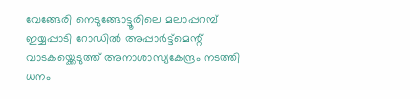വേങ്ങേരി നെടുങ്ങോട്ടൂരിലെ മലാപ്പറമ്പ് ഇയ്യപ്പാടി റോഡിൽ അപ്പാർട്ട്മെന്റ് വാടകയ്ക്കെടുത്ത് അനാശാസ്യകേന്ദ്രം നടത്തി ധനം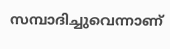സമ്പാദിച്ചുവെന്നാണ്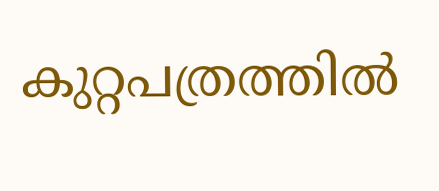കുറ്റപത്രത്തിൽ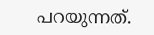പറയുന്നത്.